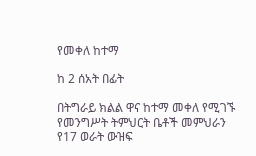የመቀለ ከተማ

ከ 2 ሰአት በፊት

በትግራይ ክልል ዋና ከተማ መቀለ የሚገኙ የመንግሥት ትምህርት ቤቶች መምህራን የ17 ወራት ውዝፍ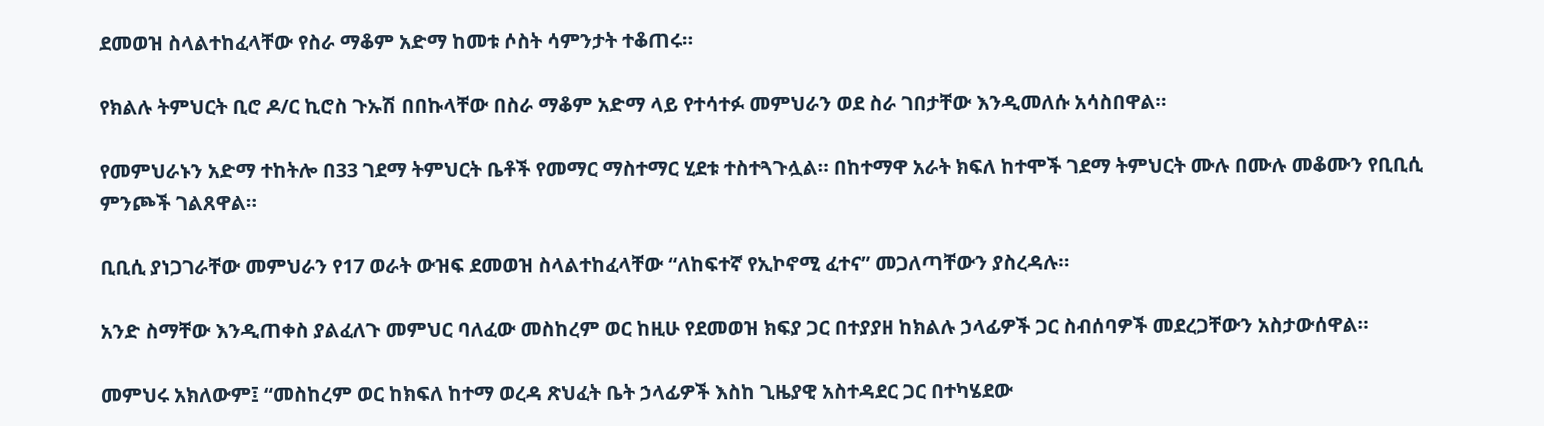ደመወዝ ስላልተከፈላቸው የስራ ማቆም አድማ ከመቱ ሶስት ሳምንታት ተቆጠሩ።

የክልሉ ትምህርት ቢሮ ዶ/ር ኪሮስ ጉኡሽ በበኩላቸው በስራ ማቆም አድማ ላይ የተሳተፉ መምህራን ወደ ስራ ገበታቸው እንዲመለሱ አሳስበዋል።

የመምህራኑን አድማ ተከትሎ በ33 ገደማ ትምህርት ቤቶች የመማር ማስተማር ሂደቱ ተስተጓጉሏል። በከተማዋ አራት ክፍለ ከተሞች ገደማ ትምህርት ሙሉ በሙሉ መቆሙን የቢቢሲ ምንጮች ገልጸዋል።

ቢቢሲ ያነጋገራቸው መምህራን የ17 ወራት ውዝፍ ደመወዝ ስላልተከፈላቸው “ለከፍተኛ የኢኮኖሚ ፈተና” መጋለጣቸውን ያስረዳሉ።

አንድ ስማቸው እንዲጠቀስ ያልፈለጉ መምህር ባለፈው መስከረም ወር ከዚሁ የደመወዝ ክፍያ ጋር በተያያዘ ከክልሉ ኃላፊዎች ጋር ስብሰባዎች መደረጋቸውን አስታውሰዋል።

መምህሩ አክለውም፤ “መስከረም ወር ከክፍለ ከተማ ወረዳ ጽህፈት ቤት ኃላፊዎች እስከ ጊዜያዊ አስተዳደር ጋር በተካሄደው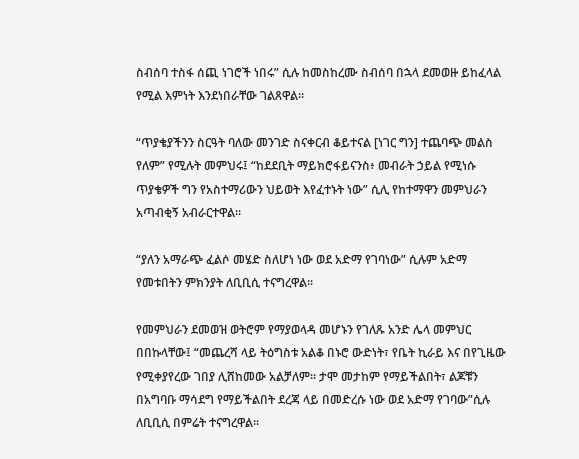ስብሰባ ተስፋ ሰጪ ነገሮች ነበሩ” ሲሉ ከመስከረሙ ስብሰባ በኋላ ደመወዙ ይከፈላል የሚል እምነት እንደነበራቸው ገልጸዋል።

“ጥያቄያችንን ስርዓት ባለው መንገድ ስናቀርብ ቆይተናል [ነገር ግን] ተጨባጭ መልስ የለም” የሚሉት መምህሩ፤ “ከደደቢት ማይክሮፋይናንስ፥ መብራት ኃይል የሚነሱ ጥያቄዎች ግን የአስተማሪውን ህይወት እየፈተኑት ነው” ሲሊ የከተማዋን መምህራን አጣብቂኝ አብራርተዋል።

“ያለን አማራጭ ፈልሶ መሄድ ስለሆነ ነው ወደ አድማ የገባነው” ሲሉም አድማ የመቱበትን ምክንያት ለቢቢሲ ተናግረዋል።

የመምህራን ደመወዝ ወትሮም የማያወላዳ መሆኑን የገለጹ አንድ ሌላ መምህር በበኩላቸው፤ “መጨረሻ ላይ ትዕግስቱ አልቆ በኑሮ ውድነት፣ የቤት ኪራይ እና በየጊዜው የሚቀያየረው ገበያ ሊሸከመው አልቻለም። ታሞ መታከም የማይችልበት፣ ልጆቹን በአግባቡ ማሳደግ የማይችልበት ደረጃ ላይ በመድረሱ ነው ወደ አድማ የገባው”ሲሉ ለቢቢሲ በምሬት ተናግረዋል።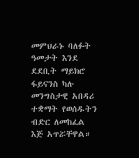መምህራኑ ባለፉት ዓመታት እንደ ደደቢት ማይክሮ ፋይናንስ ካሉ መንግስታዊ አበዳሪ ተቋማት የወሰዱትን ብድር ለመከፈል እጅ አጥሯቸዋል።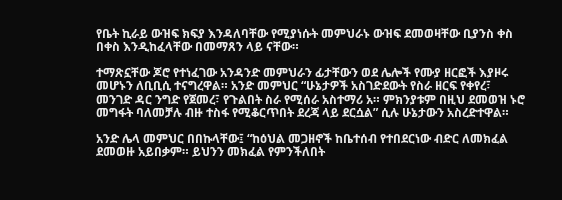የቤት ኪራይ ውዝፍ ክፍያ እንዳለባቸው የሚያነሱት መምህራኑ ውዝፍ ደመወዛቸው ቢያንስ ቀስ በቀስ እንዲከፈላቸው በመማጸን ላይ ናቸው።

ተማጽኗቸው ጆሮ የተነፈገው አንዳንድ መምህራን ፊታቸውን ወደ ሌሎች የሙያ ዘርፎች እያዞሩ መሆኑን ለቢቢሲ ተናግረዋል። አንድ መምህር “ሁኔታዎች አስገድደውት የስራ ዘርፍ የቀየረ፣ መንገድ ዳር ንግድ የጀመረ፣ የጉልበት ስራ የሚሰራ አስተማሪ አ። ምክንያቱም በዚህ ደመወዝ ኑሮ መግፋት ባለመቻሉ ብዙ ተስፋ የሚቆርጥበት ደረጃ ላይ ደርሷል” ሲሉ ሁኔታውን አስረድተዋል።

አንድ ሌላ መምህር በበኩላቸው፤ “ከዕህል መጋዘኖች ከቤተሰብ የተበደርነው ብድር ለመክፈል ደመወዙ አይበቃም። ይህንን መክፈል የምንችለበት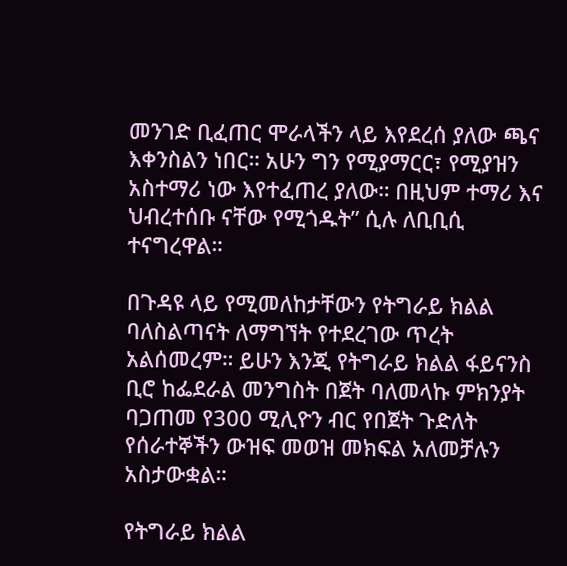መንገድ ቢፈጠር ሞራላችን ላይ እየደረሰ ያለው ጫና እቀንስልን ነበር። አሁን ግን የሚያማርር፣ የሚያዝን አስተማሪ ነው እየተፈጠረ ያለው። በዚህም ተማሪ እና ህብረተሰቡ ናቸው የሚጎዱት” ሲሉ ለቢቢሲ ተናግረዋል።

በጉዳዩ ላይ የሚመለከታቸውን የትግራይ ክልል ባለስልጣናት ለማግኘት የተደረገው ጥረት አልሰመረም። ይሁን እንጂ የትግራይ ክልል ፋይናንስ ቢሮ ከፌደራል መንግስት በጀት ባለመላኩ ምክንያት ባጋጠመ የ300 ሚሊዮን ብር የበጀት ጉድለት የሰራተኞችን ውዝፍ መወዝ መክፍል አለመቻሉን አስታውቋል።

የትግራይ ክልል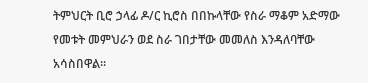ትምህርት ቢሮ ኃላፊ ዶ/ር ኪሮስ በበኩላቸው የስራ ማቆም አድማው የመቱት መምህራን ወደ ስራ ገበታቸው መመለስ እንዳለባቸው አሳስበዋል።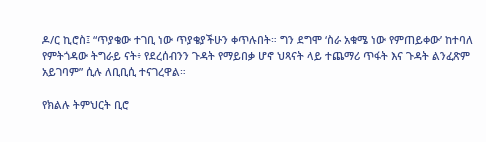ዶ/ር ኪሮስ፤ “ጥያቄው ተገቢ ነው ጥያቄያችሁን ቀጥሉበት። ግን ደግሞ ‘ስራ አቁሜ ነው የምጠይቀው’ ከተባለ የምትጎዳው ትግራይ ናት፥ የደረሰብንን ጉዳት የማይበቃ ሆኖ ህጻናት ላይ ተጨማሪ ጥፋት እና ጉዳት ልንፈጽም አይገባም” ሲሉ ለቢቢሲ ተናገረዋል።

የክልሉ ትምህርት ቢሮ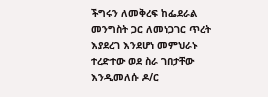ችግሩን ለመቅረፍ ከፌደራል መንግስት ጋር ለመነጋገር ጥረት እያደረገ እንደሆነ መምህራኑ ተረድተው ወደ ስራ ገበታቸው እንዲመለሱ ዶ/ር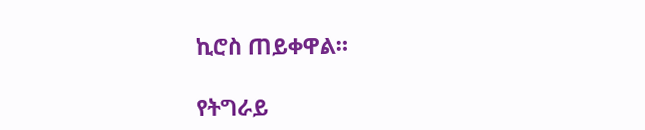ኪሮስ ጠይቀዋል።

የትግራይ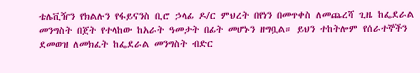ቴሌቪዥን የክልሉን የፋይናንስ ቢሮ ኃላፊ ዶ/ር ምህረት በየነን በመጥቀስ ለመጨረሻ ጊዜ ከፌደራል መንግስት በጀት የተላከው ከአራት ዓመታት በፊት መሆኑን ዘግቧል። ይህን ተከትሎም የሰራተኞችን ደመወዝ ለመክፈት ከፌደራል መንግስት ብድር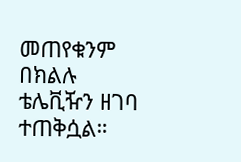መጠየቁንም በክልሉ ቴሌቪዥን ዘገባ ተጠቅሷል።